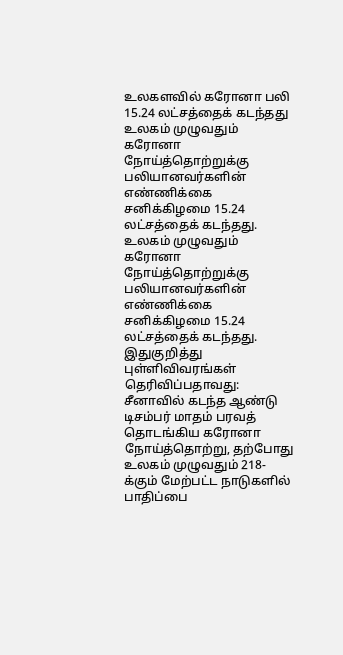உலகளவில் கரோனா பலி 15.24 லட்சத்தைக் கடந்தது
உலகம் முழுவதும் கரோனா நோய்த்தொற்றுக்கு பலியானவர்களின் எண்ணிக்கை சனிக்கிழமை 15.24 லட்சத்தைக் கடந்தது.
உலகம் முழுவதும் கரோனா நோய்த்தொற்றுக்கு பலியானவர்களின் எண்ணிக்கை சனிக்கிழமை 15.24 லட்சத்தைக் கடந்தது.
இதுகுறித்து புள்ளிவிவரங்கள் தெரிவிப்பதாவது:
சீனாவில் கடந்த ஆண்டு டிசம்பர் மாதம் பரவத் தொடங்கிய கரோனா நோய்த்தொற்று, தற்போது உலகம் முழுவதும் 218-க்கும் மேற்பட்ட நாடுகளில் பாதிப்பை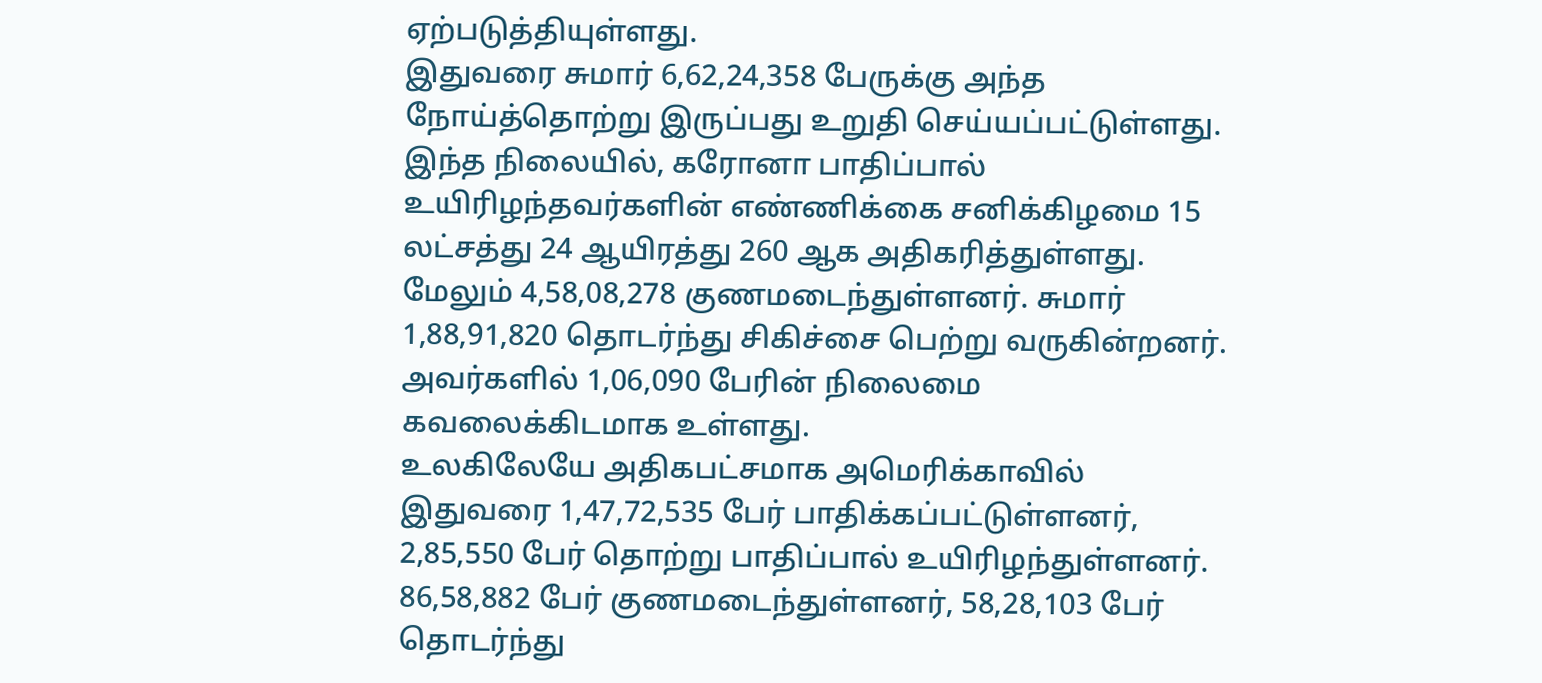ஏற்படுத்தியுள்ளது.
இதுவரை சுமார் 6,62,24,358 பேருக்கு அந்த நோய்த்தொற்று இருப்பது உறுதி செய்யப்பட்டுள்ளது.
இந்த நிலையில், கரோனா பாதிப்பால் உயிரிழந்தவர்களின் எண்ணிக்கை சனிக்கிழமை 15 லட்சத்து 24 ஆயிரத்து 260 ஆக அதிகரித்துள்ளது.
மேலும் 4,58,08,278 குணமடைந்துள்ளனர். சுமார் 1,88,91,820 தொடர்ந்து சிகிச்சை பெற்று வருகின்றனர். அவர்களில் 1,06,090 பேரின் நிலைமை கவலைக்கிடமாக உள்ளது.
உலகிலேயே அதிகபட்சமாக அமெரிக்காவில் இதுவரை 1,47,72,535 பேர் பாதிக்கப்பட்டுள்ளனர், 2,85,550 பேர் தொற்று பாதிப்பால் உயிரிழந்துள்ளனர். 86,58,882 பேர் குணமடைந்துள்ளனர், 58,28,103 பேர் தொடர்ந்து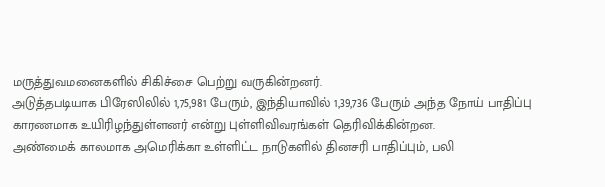மருத்துவமனைகளில் சிகிச்சை பெற்று வருகின்றனர்.
அடுத்தபடியாக பிரேஸிலில் 1,75,981 பேரும், இந்தியாவில் 1,39,736 பேரும் அந்த நோய் பாதிப்பு காரணமாக உயிரிழந்துள்ளனர் என்று புள்ளிவிவரங்கள் தெரிவிக்கின்றன.
அண்மைக் காலமாக அமெரிக்கா உள்ளிட்ட நாடுகளில் தினசரி பாதிப்பும், பலி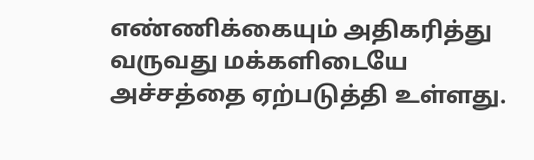எண்ணிக்கையும் அதிகரித்து வருவது மக்களிடையே அச்சத்தை ஏற்படுத்தி உள்ளது.